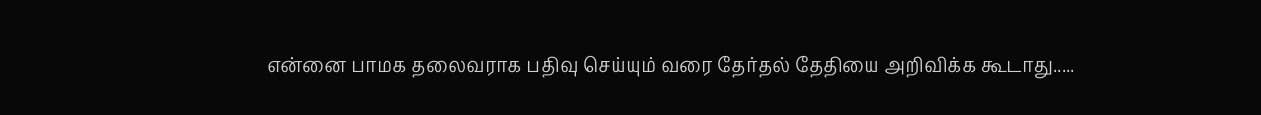என்னை பாமக தலைவராக பதிவு செய்யும் வரை தேர்தல் தேதியை அறிவிக்க கூடாது.....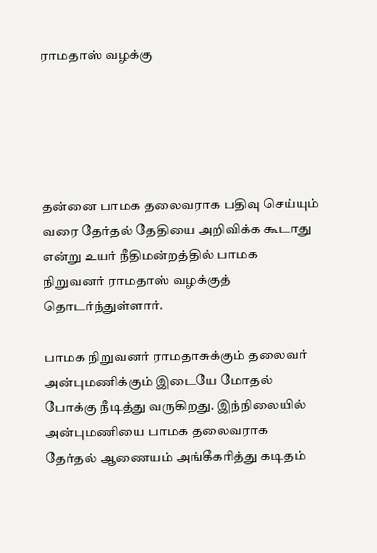ராமதாஸ் வழக்கு





தன்னை பாமக தலைவராக பதிவு செய்யும் வரை தேர்தல் தேதியை அறிவிக்க கூடாது என்று உயர் நீதிமன்றத்தில் பாமக நிறுவனர் ராமதாஸ் வழக்குத் தொடர்ந்துள்ளார்.

பாமக நிறுவனர் ராமதாசுக்கும் தலைவர் அன்புமணிக்கும் இடையே மோதல் போக்கு நீடித்து வருகிறது. இந்நிலையில் அன்புமணியை பாமக தலைவராக தேர்தல் ஆணையம் அங்கீகரித்து கடிதம்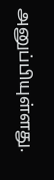அனுப்பியுள்ளது.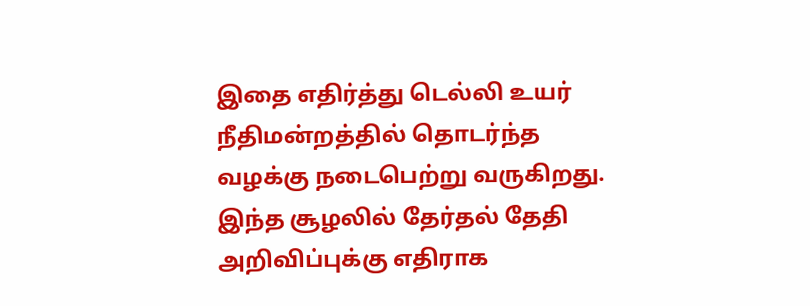இதை எதிர்த்து டெல்லி உயர் நீதிமன்றத்தில் தொடர்ந்த வழக்கு நடைபெற்று வருகிறது. இந்த சூழலில் தேர்தல் தேதி அறிவிப்புக்கு எதிராக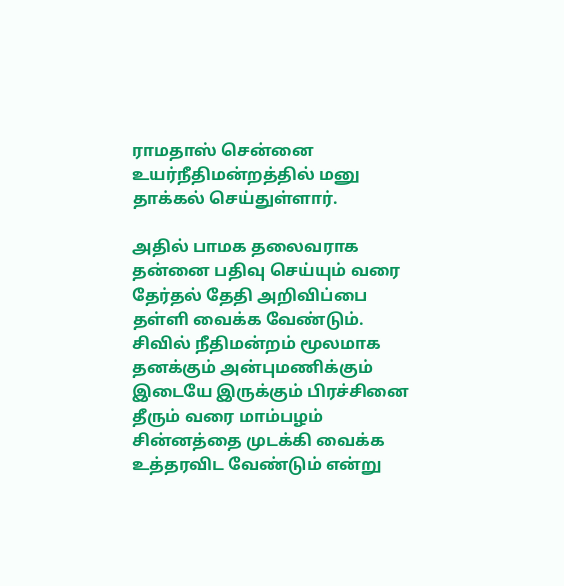ராமதாஸ் சென்னை உயர்நீதிமன்றத்தில் மனு தாக்கல் செய்துள்ளார்.

அதில் பாமக தலைவராக தன்னை பதிவு செய்யும் வரை தேர்தல் தேதி அறிவிப்பை தள்ளி வைக்க வேண்டும். சிவில் நீதிமன்றம் மூலமாக தனக்கும் அன்புமணிக்கும் இடையே இருக்கும் பிரச்சினை தீரும் வரை மாம்பழம் சின்னத்தை முடக்கி வைக்க உத்தரவிட வேண்டும் என்று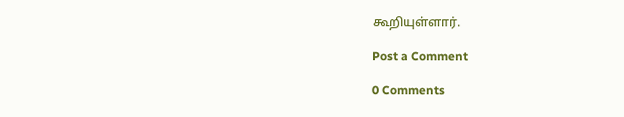கூறியுள்ளார்.

Post a Comment

0 Comments